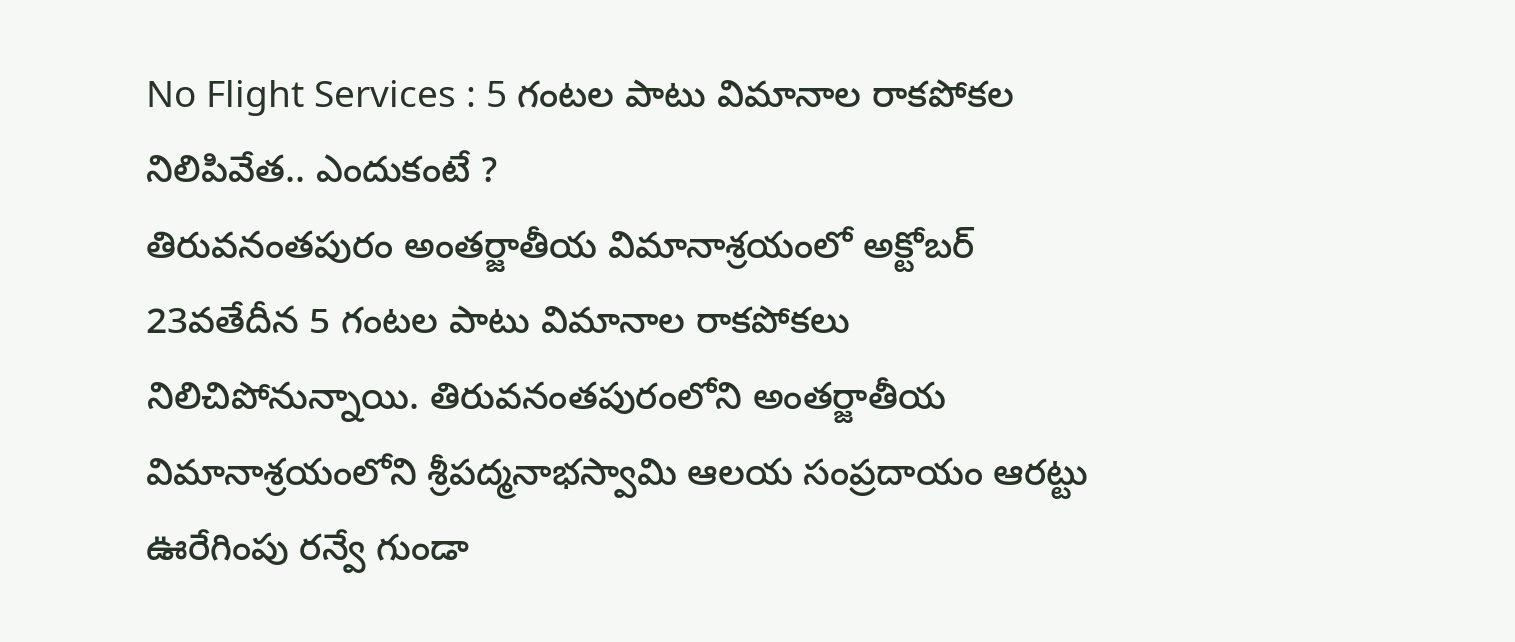No Flight Services : 5 గంటల పాటు విమానాల రాకపోకల నిలిపివేత.. ఎందుకంటే ?
తిరువనంతపురం అంతర్జాతీయ విమానాశ్రయంలో అక్టోబర్ 23వతేదీన 5 గంటల పాటు విమానాల రాకపోకలు నిలిచిపోనున్నాయి. తిరువనంతపురంలోని అంతర్జాతీయ విమానాశ్రయంలోని శ్రీపద్మనాభస్వామి ఆలయ సంప్రదాయం ఆరట్టు ఊరేగింపు రన్వే గుండా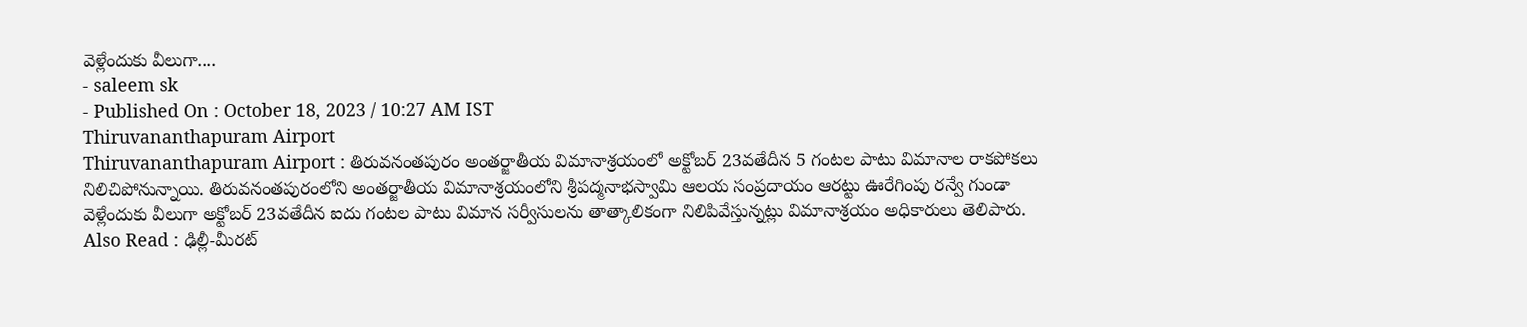వెళ్లేందుకు వీలుగా....
- saleem sk
- Published On : October 18, 2023 / 10:27 AM IST
Thiruvananthapuram Airport
Thiruvananthapuram Airport : తిరువనంతపురం అంతర్జాతీయ విమానాశ్రయంలో అక్టోబర్ 23వతేదీన 5 గంటల పాటు విమానాల రాకపోకలు నిలిచిపోనున్నాయి. తిరువనంతపురంలోని అంతర్జాతీయ విమానాశ్రయంలోని శ్రీపద్మనాభస్వామి ఆలయ సంప్రదాయం ఆరట్టు ఊరేగింపు రన్వే గుండా వెళ్లేందుకు వీలుగా అక్టోబర్ 23వతేదీన ఐదు గంటల పాటు విమాన సర్వీసులను తాత్కాలికంగా నిలిపివేస్తున్నట్లు విమానాశ్రయం అధికారులు తెలిపారు.
Also Read : ఢిల్లీ-మీరట్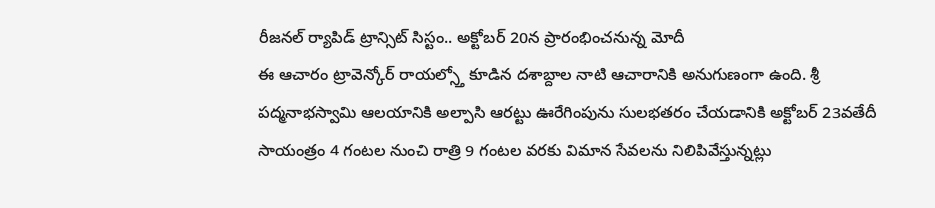రీజనల్ ర్యాపిడ్ ట్రాన్సిట్ సిస్టం.. అక్టోబర్ 20న ప్రారంభించనున్న మోదీ
ఈ ఆచారం ట్రావెన్కోర్ రాయల్స్తో కూడిన దశాబ్దాల నాటి ఆచారానికి అనుగుణంగా ఉంది. శ్రీ పద్మనాభస్వామి ఆలయానికి అల్పాసి ఆరట్టు ఊరేగింపును సులభతరం చేయడానికి అక్టోబర్ 23వతేదీ సాయంత్రం 4 గంటల నుంచి రాత్రి 9 గంటల వరకు విమాన సేవలను నిలిపివేస్తున్నట్లు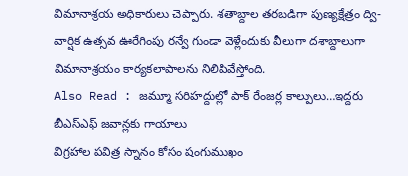విమానాశ్రయ అధికారులు చెప్పారు. శతాబ్దాల తరబడిగా పుణ్యక్షేత్రం ద్వి-వార్షిక ఉత్సవ ఊరేగింపు రన్వే గుండా వెళ్లేందుకు వీలుగా దశాబ్దాలుగా విమానాశ్రయం కార్యకలాపాలను నిలిపివేస్తోంది.
Also Read : జమ్మూ సరిహద్దుల్లో పాక్ రేంజర్ల కాల్పులు…ఇద్దరు బీఎస్ఎఫ్ జవాన్లకు గాయాలు
విగ్రహాల పవిత్ర స్నానం కోసం షంగుముఖం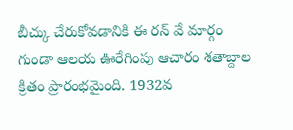బీచ్కు చేరుకోవడానికి ఈ రన్ వే మార్గం గుండా ఆలయ ఊరేగింపు ఆచారం శతాబ్దాల క్రితం ప్రారంభమైంది. 1932వ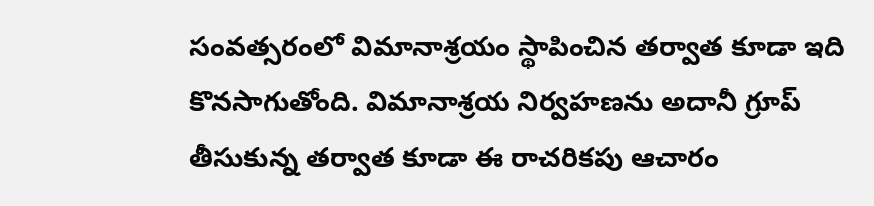సంవత్సరంలో విమానాశ్రయం స్థాపించిన తర్వాత కూడా ఇది కొనసాగుతోంది. విమానాశ్రయ నిర్వహణను అదానీ గ్రూప్ తీసుకున్న తర్వాత కూడా ఈ రాచరికపు ఆచారం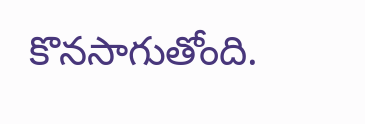కొనసాగుతోంది.